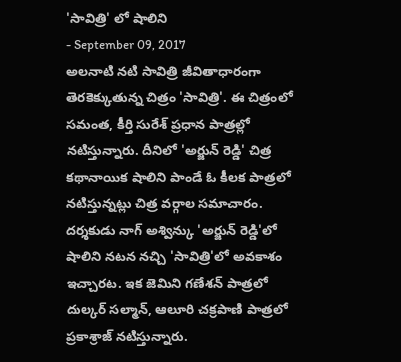'సావిత్రి' లో షాలిని
- September 09, 2017
అలనాటి నటి సావిత్రి జీవితాధారంగా తెరకెక్కుతున్న చిత్రం 'సావిత్రి'. ఈ చిత్రంలో సమంత, కీర్తి సురేశ్ ప్రధాన పాత్రల్లో నటిస్తున్నారు. దీనిలో 'అర్జున్ రెడ్డి' చిత్ర కథానాయిక షాలిని పాండే ఓ కీలక పాత్రలో నటిస్తున్నట్లు చిత్ర వర్గాల సమాచారం.
దర్శకుడు నాగ్ అశ్విన్కు 'అర్జున్ రెడ్డి'లో షాలిని నటన నచ్చి 'సావిత్రి'లో అవకాశం ఇచ్చారట. ఇక జెమిని గణేశన్ పాత్రలో దుల్కర్ సల్మాన్, ఆలూరి చక్రపాణి పాత్రలో ప్రకాశ్రాజ్ నటిస్తున్నారు.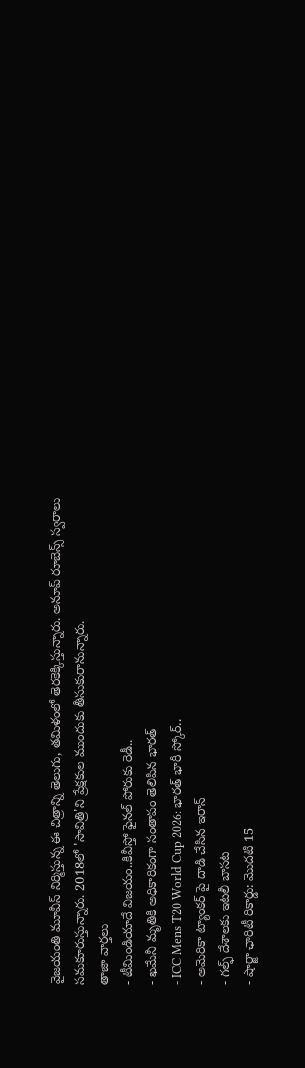వైజయంతి మూవీస్ నిర్మిస్తున్న ఈ చిత్రాన్ని తెలుగు, తమిళంలో తెరకెక్కిస్తున్నారు. అనూప్ రూబెన్స్ స్వరాలు సమకూరుస్తున్నారు. 2018లో 'సావిత్రి'ని ప్రేక్షకుల ముందుకు తీసుకురానున్నారు.
తాజా వార్తలు
- టీమిండియాదే విజయం..కివీస్తో ఫైనల్ పోరుకు రెడీ..
- ఖమేనీ మృతికి అధికారికంగా సంతాపం తెలిపిన భారత్
- ICC Mens T20 World Cup 2026: భారత్ భారీ స్కోర్..
- అమెరికా ట్యాంకర్ పై దాడి చేసిన ఇరాన్
- గల్ఫ్ దేశాలకు ఇటలీ బాసట
- షార్జా ఛారిటీ రికార్డు: మొదటి 15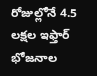రోజుల్లోనే 4.5 లక్షల ఇఫ్తార్ భోజనాల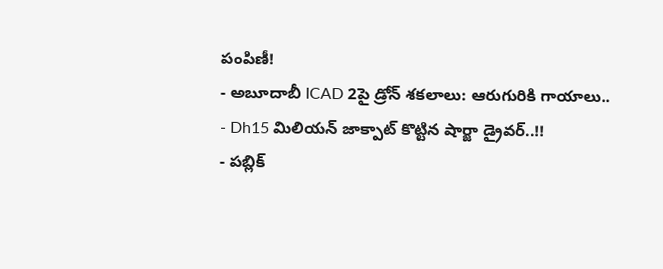పంపిణీ!
- అబూదాబీ ICAD 2పై డ్రోన్ శకలాలు: ఆరుగురికి గాయాలు..
- Dh15 మిలియన్ జాక్పాట్ కొట్టిన షార్జా డ్రైవర్..!!
- పబ్లిక్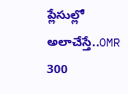ప్లేసుల్లో అలాచేస్తే..OMR 300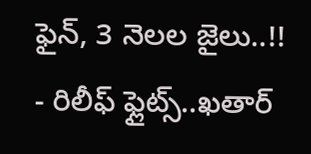ఫైన్, 3 నెలల జైలు..!!
- రిలీఫ్ ఫ్లైట్స్..ఖతార్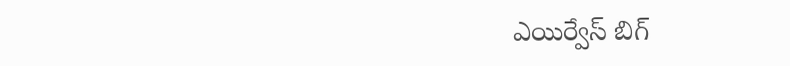ఎయిర్వేస్ బిగ్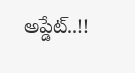అప్డేట్..!!